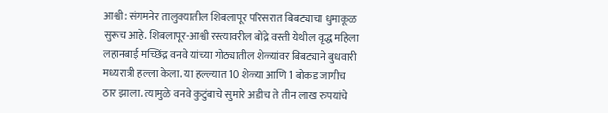आश्वी: संगमनेर तालुक्यातील शिबलापूर परिसरात बिबट्याचा धुमाकूळ सुरूच आहे. शिबलापूर-आश्वी रस्त्यावरील बोंद्रे वस्ती येथील वृद्ध महिला लहानबाई मच्छिंद्र वनवे यांच्या गोठ्यातील शेळ्यांवर बिबट्याने बुधवारी मध्यरात्री हल्ला केला. या हल्ल्यात 10 शेळ्या आणि 1 बोकड जागीच ठार झाला. त्यामुळे वनवे कुटुंबाचे सुमारे अडीच ते तीन लाख रुपयांचे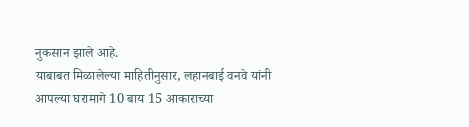नुकसान झाले आहे.
याबाबत मिळालेल्या माहितीनुसार, लहानबाई वनवे यांनी आपल्या घरामागे 10 बाय 15 आकाराच्या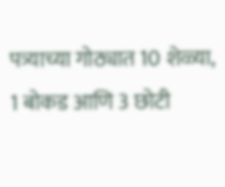पत्र्याच्या गोठ्यात 10 शेळ्या, 1 बोकड आणि 3 छोटी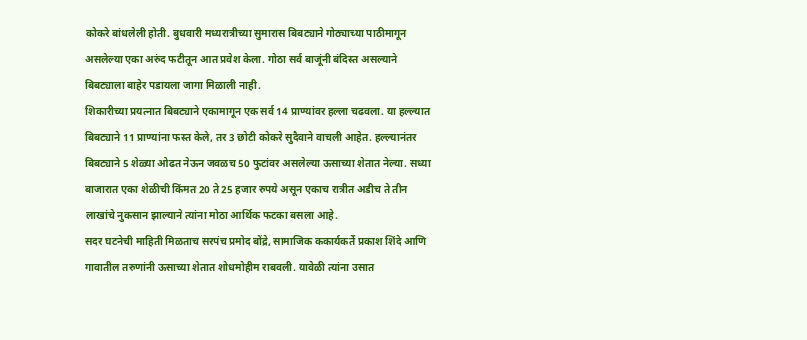कोकरे बांधलेली होती. बुधवारी मध्यरात्रीच्या सुमारास बिबट्याने गोठ्याच्या पाठीमागून असलेल्या एका अरुंद फटीतून आत प्रवेश केला. गोठा सर्व बाजूंनी बंदिस्त असल्याने बिबट्याला बाहेर पडायला जागा मिळाली नाही.
शिकारीच्या प्रयत्नात बिबट्याने एकामागून एक सर्व 14 प्राण्यांवर हल्ला चढवला. या हल्ल्यात बिबट्याने 11 प्राण्यांना फस्त केले, तर 3 छोटी कोकरे सुदैवाने वाचली आहेत. हल्ल्यानंतर बिबट्याने 5 शेळ्या ओढत नेऊन जवळच 50 फुटांवर असलेल्या ऊसाच्या शेतात नेल्या. सध्या बाजारात एका शेळीची किंमत 20 ते 25 हजार रुपये असून एकाच रात्रीत अडीच ते तीन लाखांचे नुकसान झाल्याने त्यांना मोठा आर्थिक फटका बसला आहे.
सदर घटनेची माहिती मिळताच सरपंच प्रमोद बोंद्रे, सामाजिक ककार्यकर्ते प्रकाश शिंदे आणि गावातील तरुणांनी ऊसाच्या शेतात शोधमोहीम राबवली. यावेळी त्यांना उसात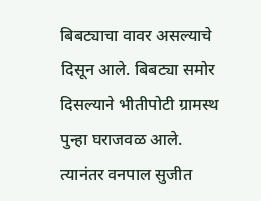बिबट्याचा वावर असल्याचे दिसून आले. बिबट्या समोर दिसल्याने भीतीपोटी ग्रामस्थ पुन्हा घराजवळ आले. त्यानंतर वनपाल सुजीत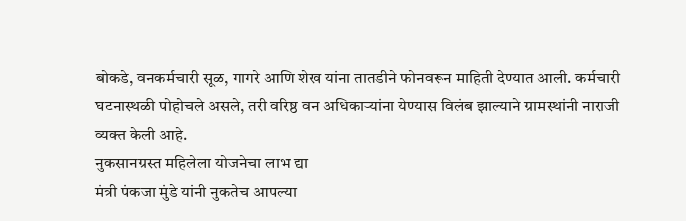बोकडे, वनकर्मचारी सूळ, गागरे आणि शेख यांना तातडीने फोनवरून माहिती देण्यात आली. कर्मचारी घटनास्थळी पोहोचले असले, तरी वरिष्ठ वन अधिकाऱ्यांना येण्यास विलंब झाल्याने ग्रामस्थांनी नाराजी व्यक्त केली आहे.
नुकसानग्रस्त महिलेला योजनेचा लाभ द्या
मंत्री पंकजा मुंडे यांनी नुकतेच आपल्या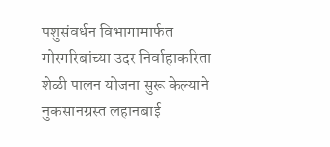पशुसंवर्धन विभागामार्फत गोरगरिबांच्या उदर निर्वाहाकरिता शेळी पालन योजना सुरू केल्याने नुकसानग्रस्त लहानबाई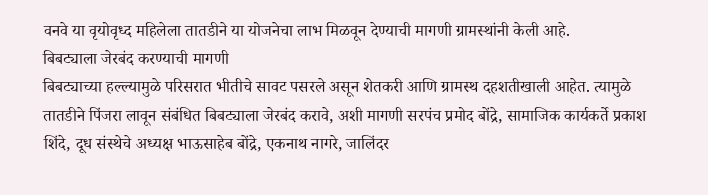वनवे या वृयोवृध्द महिलेला तातडीने या योजनेचा लाभ मिळवून देण्याची मागणी ग्रामस्थांनी केली आहे.
बिबट्याला जेरबंद करण्याची मागणी
बिबट्याच्या हल्ल्यामुळे परिसरात भीतीचे सावट पसरले असून शेतकरी आणि ग्रामस्थ दहशतीखाली आहेत. त्यामुळे तातडीने पिंजरा लावून संबंधित बिबट्याला जेरबंद करावे, अशी मागणी सरपंच प्रमोद बोंद्रे, सामाजिक कार्यकर्ते प्रकाश शिंदे, दूध संस्थेचे अध्यक्ष भाऊसाहेब बोंद्रे, एकनाथ नागरे, जालिंदर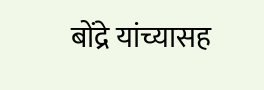बोंद्रे यांच्यासह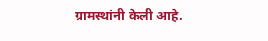ग्रामस्थांनी केली आहे.